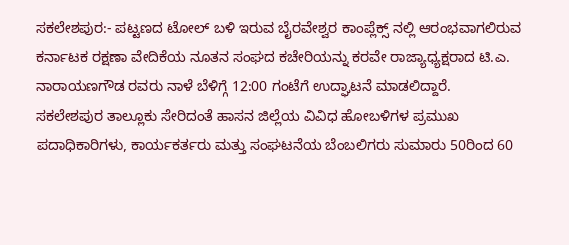ಸಕಲೇಶಪುರ:- ಪಟ್ಟಣದ ಟೋಲ್ ಬಳಿ ಇರುವ ಬೈರವೇಶ್ವರ ಕಾಂಪ್ಲೆಕ್ಸ್ ನಲ್ಲಿ ಆರಂಭವಾಗಲಿರುವ ಕರ್ನಾಟಕ ರಕ್ಷಣಾ ವೇದಿಕೆಯ ನೂತನ ಸಂಘದ ಕಚೇರಿಯನ್ನು ಕರವೇ ರಾಜ್ಯಾಧ್ಯಕ್ಷರಾದ ಟಿ.ಎ. ನಾರಾಯಣಗೌಡ ರವರು ನಾಳೆ ಬೆಳಿಗ್ಗೆ 12:00 ಗಂಟೆಗೆ ಉದ್ಘಾಟನೆ ಮಾಡಲಿದ್ದಾರೆ.
ಸಕಲೇಶಪುರ ತಾಲ್ಲೂಕು ಸೇರಿದಂತೆ ಹಾಸನ ಜಿಲ್ಲೆಯ ವಿವಿಧ ಹೋಬಳಿಗಳ ಪ್ರಮುಖ ಪದಾಧಿಕಾರಿಗಳು, ಕಾರ್ಯಕರ್ತರು ಮತ್ತು ಸಂಘಟನೆಯ ಬೆಂಬಲಿಗರು ಸುಮಾರು 50ರಿಂದ 60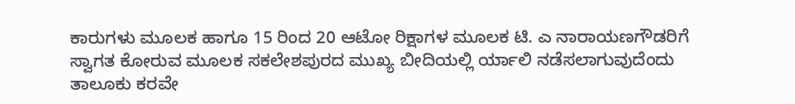ಕಾರುಗಳು ಮೂಲಕ ಹಾಗೂ 15 ರಿಂದ 20 ಆಟೋ ರಿಕ್ಷಾಗಳ ಮೂಲಕ ಟಿ. ಎ ನಾರಾಯಣಗೌಡರಿಗೆ ಸ್ವಾಗತ ಕೋರುವ ಮೂಲಕ ಸಕಲೇಶಪುರದ ಮುಖ್ಯ ಬೀದಿಯಲ್ಲಿ ರ್ಯಾಲಿ ನಡೆಸಲಾಗುವುದೆಂದು ತಾಲೂಕು ಕರವೇ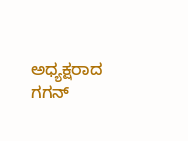ಅಧ್ಯಕ್ಷರಾದ ಗಗನ್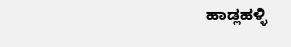ಹಾಡ್ಲಹಳ್ಳಿ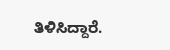ತಿಳಿಸಿದ್ದಾರೆ.